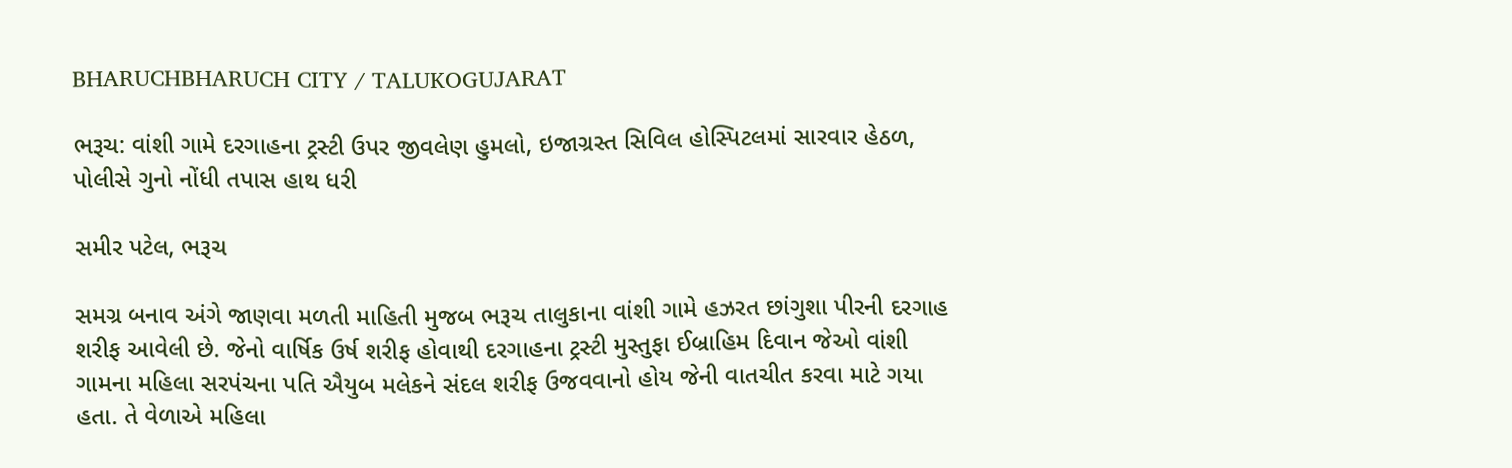BHARUCHBHARUCH CITY / TALUKOGUJARAT

ભરૂચ: વાંશી ગામે દરગાહના ટ્રસ્ટી ઉપર જીવલેણ હુમલો, ઇજાગ્રસ્ત સિવિલ હોસ્પિટલમાં સારવાર હેઠળ, પોલીસે ગુનો નોંધી તપાસ હાથ ધરી

સમીર પટેલ, ભરૂચ

સમગ્ર બનાવ અંગે જાણવા મળતી માહિતી મુજબ ભરૂચ તાલુકાના વાંશી ગામે હઝરત છાંગુશા પીરની દરગાહ શરીફ આવેલી છે. જેનો વાર્ષિક ઉર્ષ શરીફ હોવાથી દરગાહના ટ્રસ્ટી મુસ્તુફા ઈબ્રાહિમ દિવાન જેઓ વાંશી ગામના મહિલા સરપંચના પતિ ઐયુબ મલેકને સંદલ શરીફ ઉજવવાનો હોય જેની વાતચીત કરવા માટે ગયા હતા. તે વેળાએ મહિલા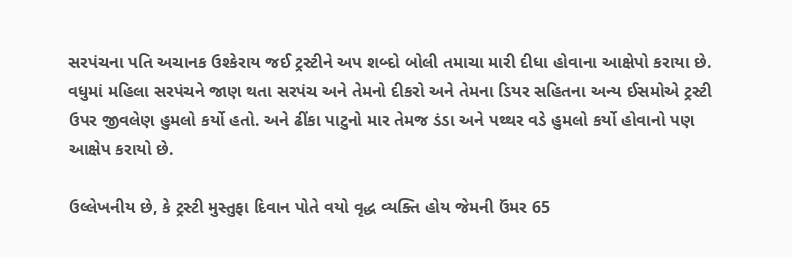સરપંચના પતિ અચાનક ઉશ્કેરાય જઈ ટ્રસ્ટીને અપ શબ્દો બોલી તમાચા મારી દીધા હોવાના આક્ષેપો કરાયા છે. વધુમાં મહિલા સરપંચને જાણ થતા સરપંચ અને તેમનો દીકરો અને તેમના ડિયર સહિતના અન્ય ઈસમોએ ટ્રસ્ટી ઉપર જીવલેણ હુમલો કર્યો હતો. અને ઢીંકા પાટુનો માર તેમજ ડંડા અને પથ્થર વડે હુમલો કર્યો હોવાનો પણ આક્ષેપ કરાયો છે.

ઉલ્લેખનીય છે, કે ટ્રસ્ટી મુસ્તુફા દિવાન પોતે વયો વૃદ્ધ વ્યક્તિ હોય જેમની ઉંમર 65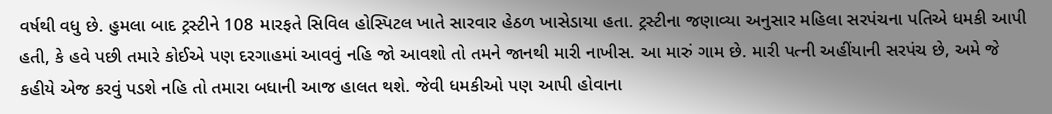વર્ષથી વધુ છે. હુમલા બાદ ટ્રસ્ટીને 108 મારફતે સિવિલ હોસ્પિટલ ખાતે સારવાર હેઠળ ખાસેડાયા હતા. ટ્રસ્ટીના જણાવ્યા અનુસાર મહિલા સરપંચના પતિએ ધમકી આપી હતી, કે હવે પછી તમારે કોઈએ પણ દરગાહમાં આવવું નહિ જો આવશો તો તમને જાનથી મારી નાખીસ. આ મારું ગામ છે. મારી પત્ની અહીંયાની સરપંચ છે, અમે જે કહીયે એજ કરવું પડશે નહિ તો તમારા બધાની આજ હાલત થશે. જેવી ધમકીઓ પણ આપી હોવાના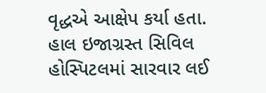વૃદ્ધએ આક્ષેપ કર્યા હતા. હાલ ઇજાગ્રસ્ત સિવિલ હોસ્પિટલમાં સારવાર લઈ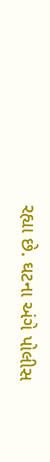રહ્યા છે. ઘટના અંગે પોલીસ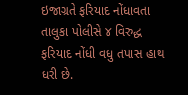ઇજાગ્રતે ફરિયાદ નોંધાવતા તાલુકા પોલીસે ૪ વિરુદ્ધ ફરિયાદ નોંધી વધુ તપાસ હાથ ધરી છે.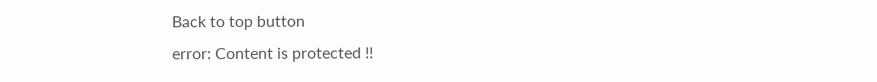Back to top button
error: Content is protected !!